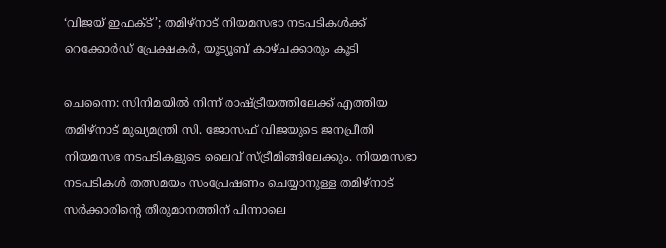‘വിജയ് ഇഫക്ട്’; തമിഴ്നാട് നിയമസഭാ നടപടികൾക്ക് റെക്കോർഡ് പ്രേക്ഷകർ, യൂട്യൂബ് കാഴ്ചക്കാരും കൂടി

ചെന്നൈ: സിനിമയിൽ നിന്ന് രാഷ്ട്രീയത്തിലേക്ക് എത്തിയ തമിഴ്നാട് മുഖ്യമന്ത്രി സി. ജോസഫ് വിജയുടെ ജനപ്രീതി നിയമസഭ നടപടികളുടെ ലൈവ് സ്ട്രീമിങ്ങിലേക്കും. നിയമസഭാ നടപടികൾ തത്സമയം സംപ്രേഷണം ചെയ്യാനുള്ള തമിഴ്നാട് സർക്കാരിന്റെ തീരുമാനത്തിന് പിന്നാലെ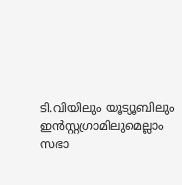ടി.വിയിലും യൂട്യൂബിലും ഇൻസ്റ്റഗ്രാമിലുമെല്ലാം സഭാ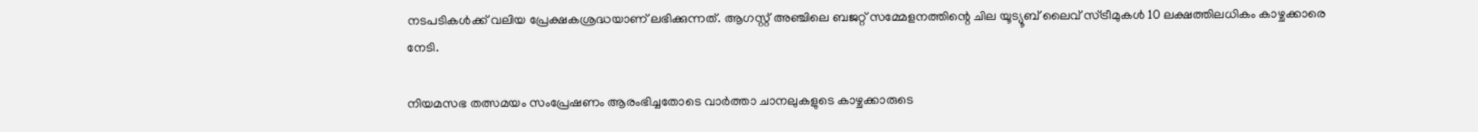നടപടികൾക്ക് വലിയ പ്രേക്ഷകശ്രദ്ധയാണ് ലഭിക്കുന്നത്. ആഗസ്റ്റ് അഞ്ചിലെ ബജറ്റ് സമ്മേളനത്തിന്റെ ചില യൂട്യൂബ് ലൈവ് സ്ട്രീമുകൾ 10 ലക്ഷത്തിലധികം കാഴ്ചക്കാരെ നേടി.

നിയമസഭ തത്സമയം സംപ്രേഷണം ആരംഭിച്ചതോടെ വാർത്താ ചാനലുകളുടെ കാഴ്ചക്കാരുടെ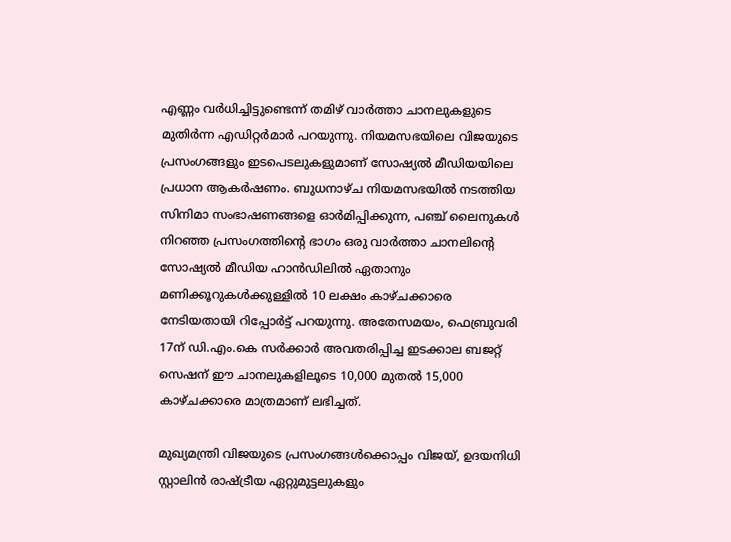എണ്ണം വർധിച്ചിട്ടുണ്ടെന്ന് തമിഴ് വാർത്താ ചാനലുകളുടെ മുതിർന്ന എഡിറ്റർമാർ പറയുന്നു. നിയമസഭയിലെ വിജയുടെ പ്രസംഗങ്ങളും ഇടപെടലുകളുമാണ് സോഷ്യൽ മീഡിയയിലെ പ്രധാന ആകർഷണം. ബുധനാഴ്ച നിയമസഭയിൽ നടത്തിയ സിനിമാ സംഭാഷണങ്ങളെ ഓർമിപ്പിക്കുന്ന, പഞ്ച് ലൈനുകൾ നിറഞ്ഞ പ്രസംഗത്തിന്റെ ഭാഗം ഒരു വാർത്താ ചാനലിന്റെ സോഷ്യൽ മീഡിയ ഹാൻഡിലിൽ ഏതാനും മണിക്കൂറുകൾക്കുള്ളിൽ 10 ലക്ഷം കാഴ്ചക്കാരെ നേടിയതായി റിപ്പോർട്ട് പറയുന്നു. അതേസമയം, ഫെബ്രുവരി 17ന് ഡി.എം.കെ സർക്കാർ അവതരിപ്പിച്ച ഇടക്കാല ബജറ്റ് സെഷന് ഈ ചാനലുകളിലൂടെ 10,000 മുതൽ 15,000 കാഴ്ചക്കാരെ മാത്രമാണ് ലഭിച്ചത്.

മുഖ്യമന്ത്രി വിജയുടെ പ്രസംഗങ്ങൾക്കൊപ്പം വിജയ്, ഉദയനിധി സ്റ്റാലിൻ രാഷ്ട്രീയ ഏറ്റുമുട്ടലുകളും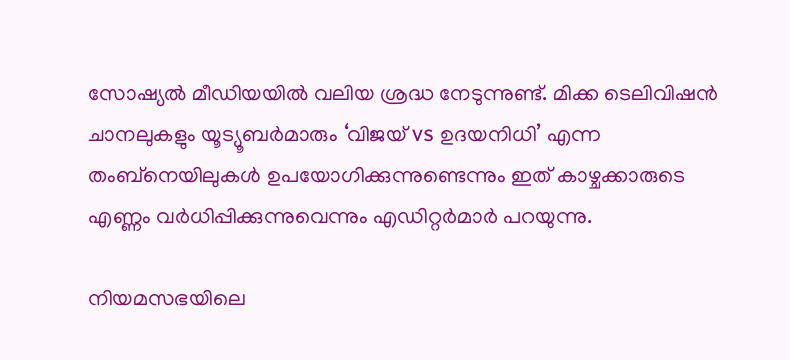സോഷ്യൽ മീഡിയയിൽ വലിയ ശ്രദ്ധ നേടുന്നുണ്ട്. മിക്ക ടെലിവിഷൻ ചാനലുകളും യൂട്യൂബർമാരും ‘വിജയ് vs ഉദയനിധി’ എന്ന തംബ്‌നെയിലുകൾ ഉപയോഗിക്കുന്നുണ്ടെന്നും ഇത് കാഴ്ചക്കാരുടെ എണ്ണം വർധിപ്പിക്കുന്നുവെന്നും എഡിറ്റർമാർ പറയുന്നു.

നിയമസഭയിലെ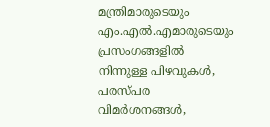മന്ത്രിമാരുടെയും എം.എൽ.എമാരുടെയും പ്രസംഗങ്ങളിൽ നിന്നുള്ള പിഴവുകൾ, പരസ്പര വിമർശനങ്ങൾ,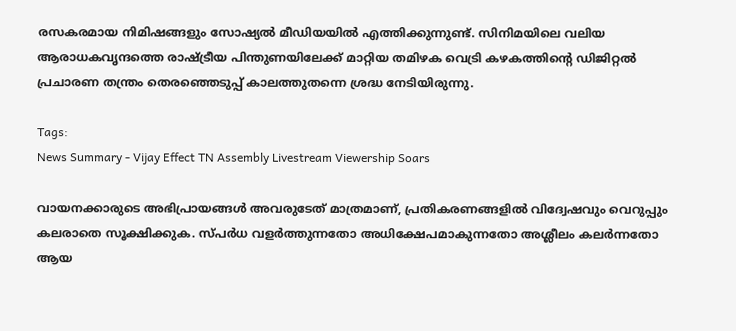രസകരമായ നിമിഷങ്ങളും സോഷ്യൽ മീഡിയയിൽ എത്തിക്കുന്നുണ്ട്. സിനിമയിലെ വലിയ ആരാധകവൃന്ദത്തെ രാഷ്ട്രീയ പിന്തുണയിലേക്ക് മാറ്റിയ തമിഴക വെട്രി കഴകത്തിന്റെ ഡിജിറ്റൽ പ്രചാരണ തന്ത്രം തെരഞ്ഞെടുപ്പ് കാലത്തുതന്നെ ശ്രദ്ധ നേടിയിരുന്നു.

Tags:
News Summary - Vijay Effect TN Assembly Livestream Viewership Soars

വായനക്കാരുടെ അഭിപ്രായങ്ങള്‍ അവരുടേത് മാത്രമാണ്, പ്രതികരണങ്ങളിൽ വിദ്വേഷവും വെറുപ്പും കലരാതെ സൂക്ഷിക്കുക. സ്പർധ വളർത്തുന്നതോ അധിക്ഷേപമാകുന്നതോ അശ്ലീലം കലർന്നതോ ആയ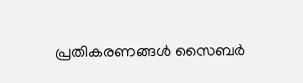പ്രതികരണങ്ങൾ സൈബർ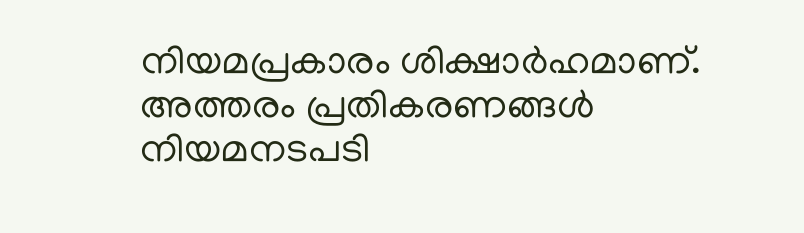നിയമപ്രകാരം ശിക്ഷാർഹമാണ്. അത്തരം പ്രതികരണങ്ങൾ നിയമനടപടി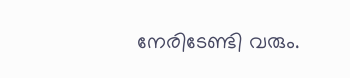നേരിടേണ്ടി വരും.